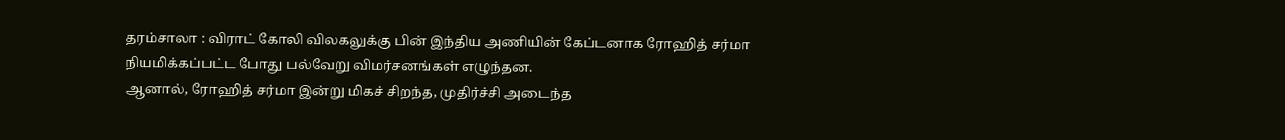தரம்சாலா : விராட் கோலி விலகலுக்கு பின் இந்திய அணியின் கேப்டனாக ரோஹித் சர்மா நியமிக்கப்பட்ட போது பல்வேறு விமர்சனங்கள் எழுந்தன.
ஆனால், ரோஹித் சர்மா இன்று மிகச் சிறந்த, முதிர்ச்சி அடைந்த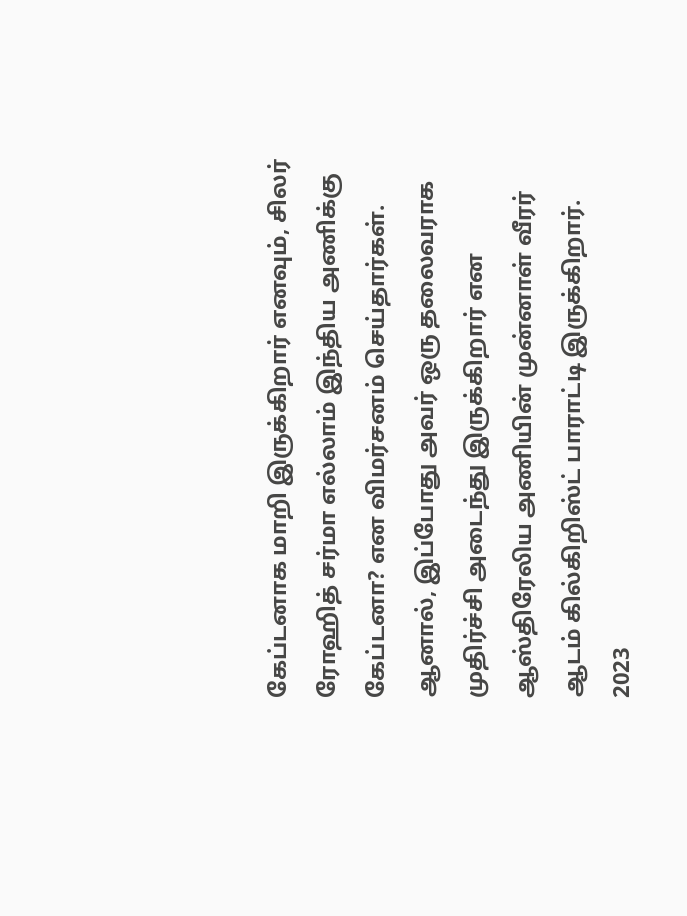கேப்டனாக மாறி இருக்கிறார் எனவும், சிலர் ரோஹித் சர்மா எல்லாம் இந்திய அணிக்கு கேப்டனா? என விமர்சனம் செய்தார்கள். ஆனால், இப்போது அவர் ஒரு தலைவராக முதிர்ச்சி அடைந்து இருக்கிறார் என ஆஸ்திரேலிய அணியின் முன்னாள் வீரர் ஆடம் கில்கிறிஸ்ட் பாராட்டி இருக்கிறார்.
2023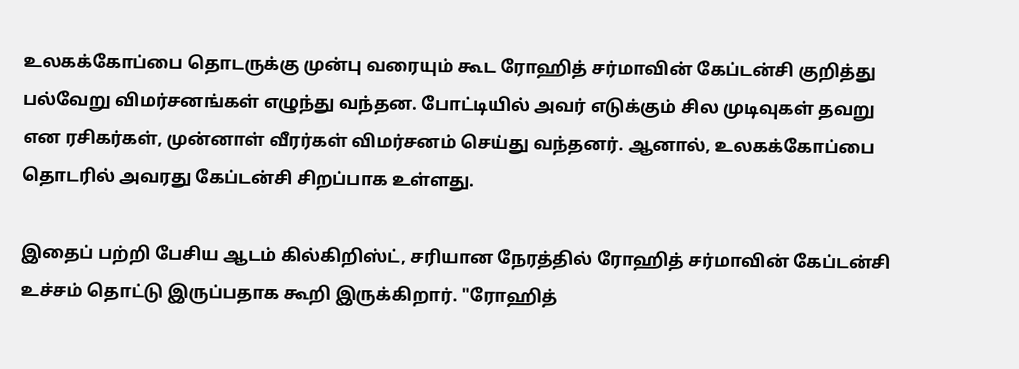உலகக்கோப்பை தொடருக்கு முன்பு வரையும் கூட ரோஹித் சர்மாவின் கேப்டன்சி குறித்து பல்வேறு விமர்சனங்கள் எழுந்து வந்தன. போட்டியில் அவர் எடுக்கும் சில முடிவுகள் தவறு என ரசிகர்கள், முன்னாள் வீரர்கள் விமர்சனம் செய்து வந்தனர். ஆனால், உலகக்கோப்பை தொடரில் அவரது கேப்டன்சி சிறப்பாக உள்ளது.

இதைப் பற்றி பேசிய ஆடம் கில்கிறிஸ்ட், சரியான நேரத்தில் ரோஹித் சர்மாவின் கேப்டன்சி உச்சம் தொட்டு இருப்பதாக கூறி இருக்கிறார். "ரோஹித்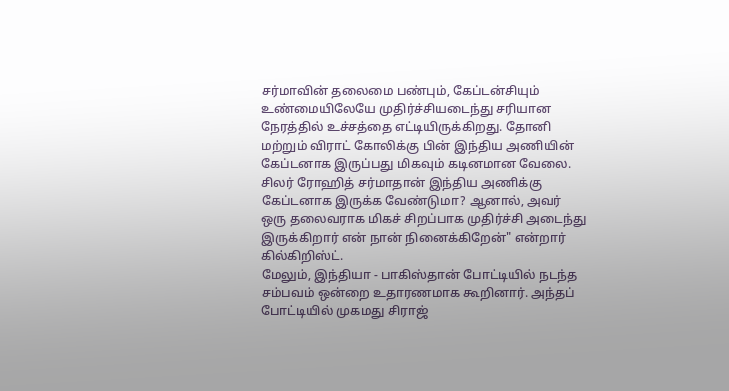சர்மாவின் தலைமை பண்பும், கேப்டன்சியும் உண்மையிலேயே முதிர்ச்சியடைந்து சரியான நேரத்தில் உச்சத்தை எட்டியிருக்கிறது. தோனி மற்றும் விராட் கோலிக்கு பின் இந்திய அணியின் கேப்டனாக இருப்பது மிகவும் கடினமான வேலை. சிலர் ரோஹித் சர்மாதான் இந்திய அணிக்கு கேப்டனாக இருக்க வேண்டுமா? ஆனால், அவர் ஒரு தலைவராக மிகச் சிறப்பாக முதிர்ச்சி அடைந்து இருக்கிறார் என் நான் நினைக்கிறேன்" என்றார் கில்கிறிஸ்ட்.
மேலும், இந்தியா - பாகிஸ்தான் போட்டியில் நடந்த சம்பவம் ஒன்றை உதாரணமாக கூறினார். அந்தப் போட்டியில் முகமது சிராஜ்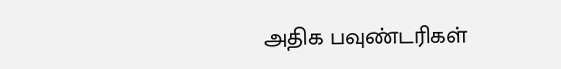அதிக பவுண்டரிகள்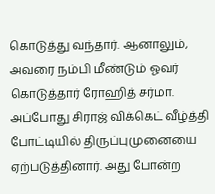கொடுத்து வந்தார். ஆனாலும், அவரை நம்பி மீண்டும் ஓவர் கொடுத்தார் ரோஹித் சர்மா. அப்போது சிராஜ் விக்கெட் வீழ்த்தி போட்டியில் திருப்புமுனையை ஏற்படுத்தினார். அது போன்ற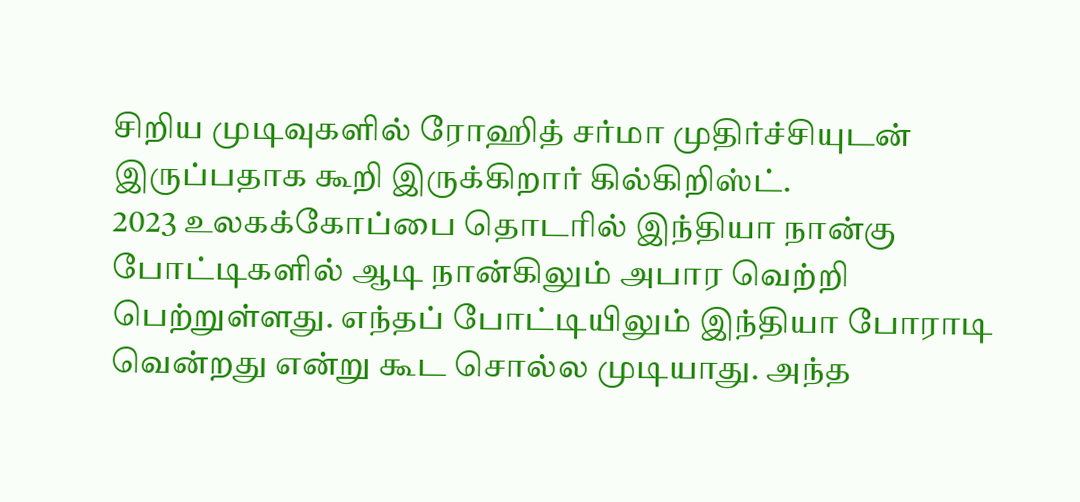சிறிய முடிவுகளில் ரோஹித் சர்மா முதிர்ச்சியுடன் இருப்பதாக கூறி இருக்கிறார் கில்கிறிஸ்ட்.
2023 உலகக்கோப்பை தொடரில் இந்தியா நான்கு போட்டிகளில் ஆடி நான்கிலும் அபார வெற்றி பெற்றுள்ளது. எந்தப் போட்டியிலும் இந்தியா போராடி வென்றது என்று கூட சொல்ல முடியாது. அந்த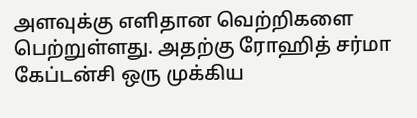அளவுக்கு எளிதான வெற்றிகளை பெற்றுள்ளது. அதற்கு ரோஹித் சர்மா கேப்டன்சி ஒரு முக்கிய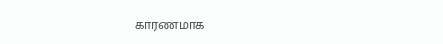காரணமாக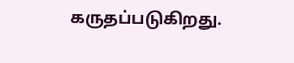கருதப்படுகிறது.